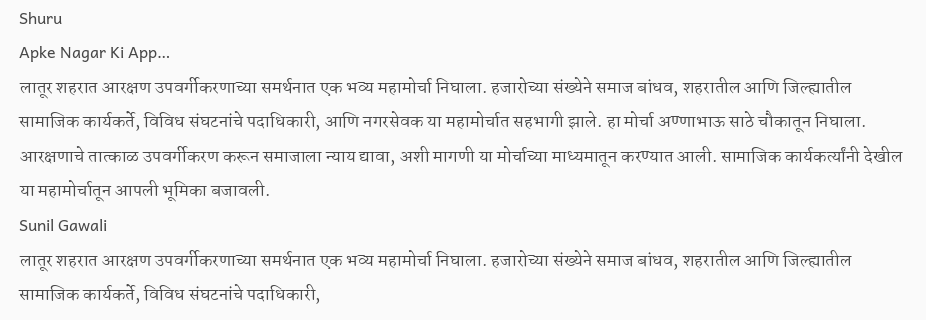Shuru
Apke Nagar Ki App…
लातूर शहरात आरक्षण उपवर्गीकरणाच्या समर्थनात एक भव्य महामोर्चा निघाला. हजारोच्या संख्येने समाज बांधव, शहरातील आणि जिल्ह्यातील सामाजिक कार्यकर्ते, विविध संघटनांचे पदाधिकारी, आणि नगरसेवक या महामोर्चात सहभागी झाले. हा मोर्चा अण्णाभाऊ साठे चौकातून निघाला. आरक्षणाचे तात्काळ उपवर्गीकरण करून समाजाला न्याय द्यावा, अशी मागणी या मोर्चाच्या माध्यमातून करण्यात आली. सामाजिक कार्यकर्त्यांनी देखील या महामोर्चातून आपली भूमिका बजावली.
Sunil Gawali
लातूर शहरात आरक्षण उपवर्गीकरणाच्या समर्थनात एक भव्य महामोर्चा निघाला. हजारोच्या संख्येने समाज बांधव, शहरातील आणि जिल्ह्यातील सामाजिक कार्यकर्ते, विविध संघटनांचे पदाधिकारी,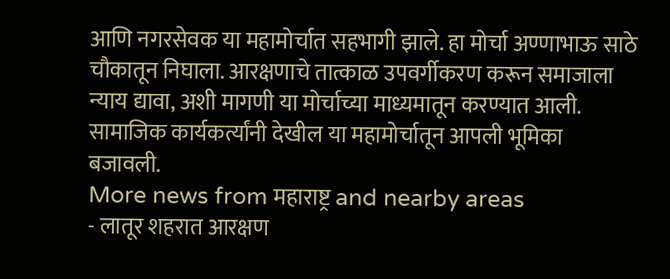आणि नगरसेवक या महामोर्चात सहभागी झाले. हा मोर्चा अण्णाभाऊ साठे चौकातून निघाला. आरक्षणाचे तात्काळ उपवर्गीकरण करून समाजाला न्याय द्यावा, अशी मागणी या मोर्चाच्या माध्यमातून करण्यात आली. सामाजिक कार्यकर्त्यांनी देखील या महामोर्चातून आपली भूमिका बजावली.
More news from महाराष्ट्र and nearby areas
- लातूर शहरात आरक्षण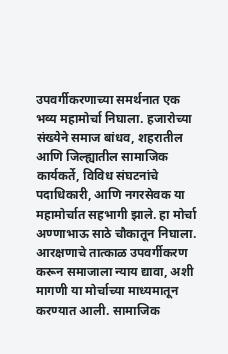उपवर्गीकरणाच्या समर्थनात एक भव्य महामोर्चा निघाला. हजारोच्या संख्येने समाज बांधव, शहरातील आणि जिल्ह्यातील सामाजिक कार्यकर्ते, विविध संघटनांचे पदाधिकारी, आणि नगरसेवक या महामोर्चात सहभागी झाले. हा मोर्चा अण्णाभाऊ साठे चौकातून निघाला. आरक्षणाचे तात्काळ उपवर्गीकरण करून समाजाला न्याय द्यावा, अशी मागणी या मोर्चाच्या माध्यमातून करण्यात आली. सामाजिक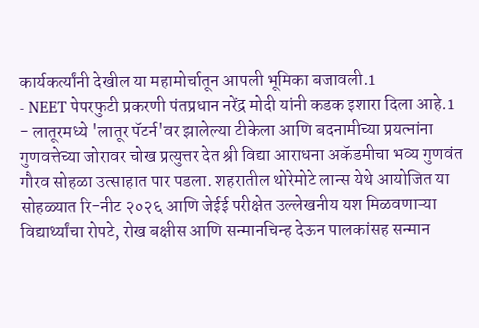कार्यकर्त्यांनी देखील या महामोर्चातून आपली भूमिका बजावली.1
- NEET पेपरफुटी प्रकरणी पंतप्रधान नरेंद्र मोदी यांनी कडक इशारा दिला आहे.1
- लातूरमध्ये 'लातूर पॅटर्न'वर झालेल्या टीकेला आणि बदनामीच्या प्रयत्नांना गुणवत्तेच्या जोरावर चोख प्रत्युत्तर देत श्री विद्या आराधना अकॅडमीचा भव्य गुणवंत गौरव सोहळा उत्साहात पार पडला. शहरातील थोरेमोटे लान्स येथे आयोजित या सोहळ्यात रि-नीट २०२६ आणि जेईई परीक्षेत उल्लेखनीय यश मिळवणाऱ्या विद्यार्थ्यांचा रोपटे, रोख बक्षीस आणि सन्मानचिन्ह देऊन पालकांसह सन्मान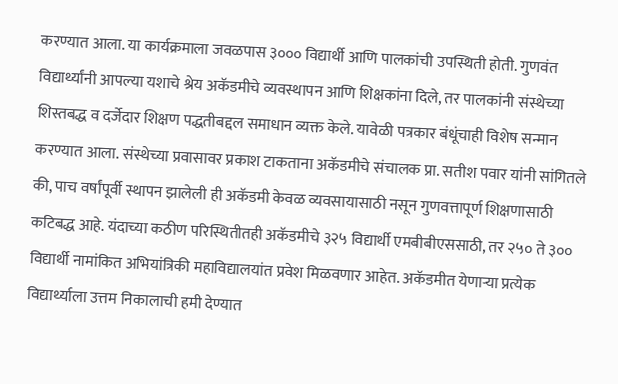करण्यात आला. या कार्यक्रमाला जवळपास ३००० विद्यार्थी आणि पालकांची उपस्थिती होती. गुणवंत विद्यार्थ्यांनी आपल्या यशाचे श्रेय अकॅडमीचे व्यवस्थापन आणि शिक्षकांना दिले, तर पालकांनी संस्थेच्या शिस्तबद्ध व दर्जेदार शिक्षण पद्धतीबद्दल समाधान व्यक्त केले. यावेळी पत्रकार बंधूंचाही विशेष सन्मान करण्यात आला. संस्थेच्या प्रवासावर प्रकाश टाकताना अकॅडमीचे संचालक प्रा. सतीश पवार यांनी सांगितले की, पाच वर्षांपूर्वी स्थापन झालेली ही अकॅडमी केवळ व्यवसायासाठी नसून गुणवत्तापूर्ण शिक्षणासाठी कटिबद्ध आहे. यंदाच्या कठीण परिस्थितीतही अकॅडमीचे ३२५ विद्यार्थी एमबीबीएससाठी, तर २५० ते ३०० विद्यार्थी नामांकित अभियांत्रिकी महाविद्यालयांत प्रवेश मिळवणार आहेत. अकॅडमीत येणाऱ्या प्रत्येक विद्यार्थ्याला उत्तम निकालाची हमी देण्यात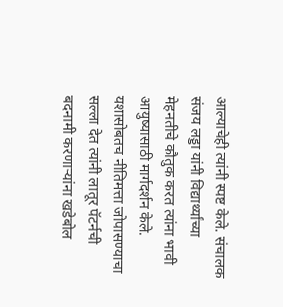आल्याचेही त्यांनी स्पष्ट केले. संचालक संजय लड्डा यांनी विद्यार्थ्यांच्या मेहनतीचे कौतुक करत त्यांना भावी आयुष्यासाठी मार्गदर्शन केले. यशासोबतच नीतिमत्ता जोपासण्याचा सल्ला देत त्यांनी लातूर पॅटर्नची बदनामी करणाऱ्यांना खडेबोल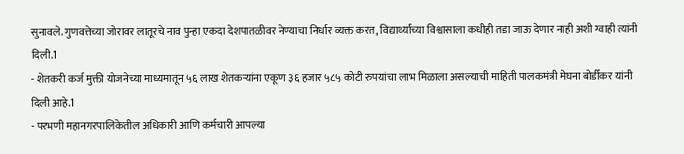सुनावले. गुणवत्तेच्या जोरावर लातूरचे नाव पुन्हा एकदा देशपातळीवर नेण्याचा निर्धार व्यक्त करत, विद्यार्थ्यांच्या विश्वासाला कधीही तडा जाऊ देणार नाही अशी ग्वाही त्यांनी दिली.1
- शेतकरी कर्ज मुक्ती योजनेच्या माध्यमातून ५६ लाख शेतकऱ्यांना एकूण ३६ हजार ५८५ कोटी रुपयांचा लाभ मिळाला असल्याची माहिती पालकमंत्री मेघना बोर्डीकर यांनी दिली आहे.1
- परभणी महानगरपालिकेतील अधिकारी आणि कर्मचारी आपल्या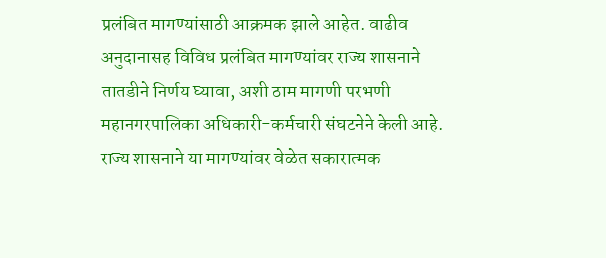प्रलंबित मागण्यांसाठी आक्रमक झाले आहेत. वाढीव अनुदानासह विविध प्रलंबित मागण्यांवर राज्य शासनाने तातडीने निर्णय घ्यावा, अशी ठाम मागणी परभणी महानगरपालिका अधिकारी-कर्मचारी संघटनेने केली आहे. राज्य शासनाने या मागण्यांवर वेळेत सकारात्मक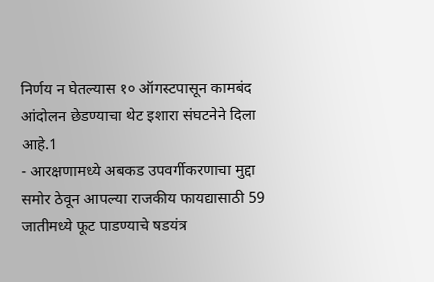निर्णय न घेतल्यास १० ऑगस्टपासून कामबंद आंदोलन छेडण्याचा थेट इशारा संघटनेने दिला आहे.1
- आरक्षणामध्ये अबकड उपवर्गीकरणाचा मुद्दा समोर ठेवून आपल्या राजकीय फायद्यासाठी 59 जातीमध्ये फूट पाडण्याचे षडयंत्र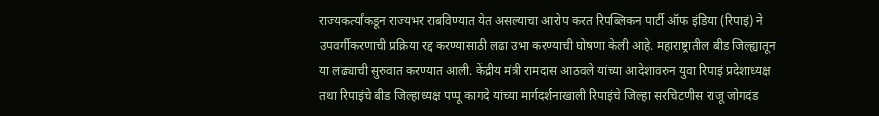राज्यकर्त्यांकडून राज्यभर राबविण्यात येत असल्याचा आरोप करत रिपब्लिकन पार्टी ऑफ इंडिया (रिपाइं) ने उपवर्गीकरणाची प्रक्रिया रद्द करण्यासाठी लढा उभा करण्याची घोषणा केली आहे. महाराष्ट्रातील बीड जिल्ह्यातून या लढ्याची सुरुवात करण्यात आली. केंद्रीय मंत्री रामदास आठवले यांच्या आदेशावरुन युवा रिपाइं प्रदेशाध्यक्ष तथा रिपाइंचे बीड जिल्हाध्यक्ष पप्पू कागदे यांच्या मार्गदर्शनाखाली रिपाइंचे जिल्हा सरचिटणीस राजू जोगदंड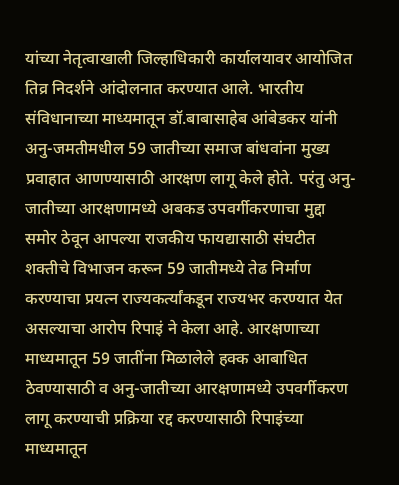यांच्या नेतृत्वाखाली जिल्हाधिकारी कार्यालयावर आयोजित तिव्र निदर्शने आंदोलनात करण्यात आले. भारतीय संविधानाच्या माध्यमातून डॉ.बाबासाहेब आंबेडकर यांनी अनु-जमतीमधील 59 जातीच्या समाज बांधवांना मुख्य प्रवाहात आणण्यासाठी आरक्षण लागू केले होते. परंतु अनु-जातीच्या आरक्षणामध्ये अबकड उपवर्गीकरणाचा मुद्दा समोर ठेवून आपल्या राजकीय फायद्यासाठी संघटीत शक्तीचे विभाजन करून 59 जातीमध्ये तेढ निर्माण करण्याचा प्रयत्न राज्यकर्त्यांकडून राज्यभर करण्यात येत असल्याचा आरोप रिपाइं ने केला आहे. आरक्षणाच्या माध्यमातून 59 जातींना मिळालेले हक्क आबाधित ठेवण्यासाठी व अनु-जातीच्या आरक्षणामध्ये उपवर्गीकरण लागू करण्याची प्रक्रिया रद्द करण्यासाठी रिपाइंच्या माध्यमातून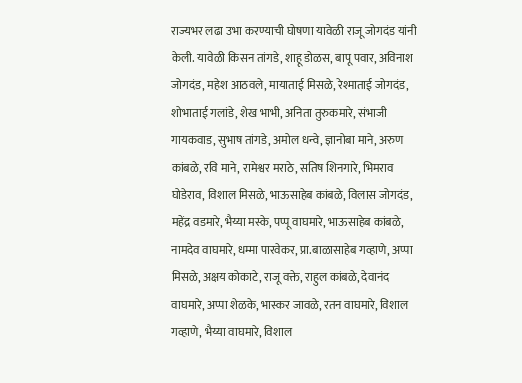राज्यभर लढा उभा करण्याची घोषणा यावेळी राजू जोगदंड यांनी केली. यावेळी किसन तांगडे, शाहू डोळस, बापू पवार, अविनाश जोगदंड, महेश आठवले, मायाताई मिसळे, रेश्माताई जोगदंड, शोभाताई गलांडे, शेख भाभी, अनिता तुरुकमारे, संभाजी गायकवाड, सुभाष तांगडे, अमोल धन्वे, ज्ञानोबा माने, अरुण कांबळे, रवि माने, रामेश्वर मराठे, सतिष शिनगारे, भिमराव घोडेराव, विशाल मिसळे, भाऊसाहेब कांबळे, विलास जोगदंड, महेंद्र वडमारे, भैय्या मस्के, पप्पू वाघमारे, भाऊसाहेब कांबळे, नामदेव वाघमारे, धम्मा पारवेकर, प्रा.बाळासाहेब गव्हाणे, अप्पा मिसळे, अक्षय कोकाटे, राजू वक्ते, राहुल कांबळे, देवानंद वाघमारे, अप्पा शेळके, भास्कर जावळे, रतन वाघमारे, विशाल गव्हाणे, भैय्या वाघमारे, विशाल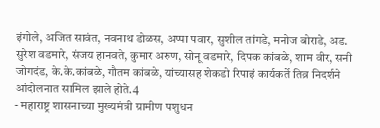इंगोले, अजित सावंत, नवनाथ डोळस, अप्पा पवार, सुशील तांगडे, मनोज बोराडे, अड. सुरेश वडमारे, संजय हानवते, कुमार अरुण, सोनू वडमारे, दिपक कांबळे, शाम वीर, सनी जोगदंड, के.के.कांबळे, गौतम कांबळे, यांच्यासह शेकडो रिपाइं कार्यकर्ते तिव्र निदर्शने आंदोलनात सामिल झाले होते.4
- महाराष्ट्र शासनाच्या मुख्यमंत्री ग्रामीण पशुधन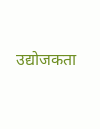उद्योजकता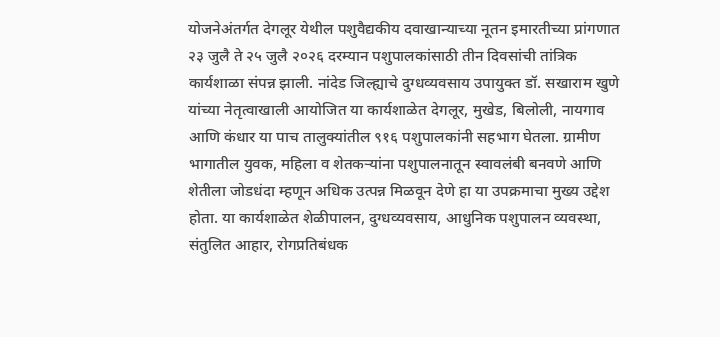योजनेअंतर्गत देगलूर येथील पशुवैद्यकीय दवाखान्याच्या नूतन इमारतीच्या प्रांगणात २३ जुलै ते २५ जुलै २०२६ दरम्यान पशुपालकांसाठी तीन दिवसांची तांत्रिक कार्यशाळा संपन्न झाली. नांदेड जिल्ह्याचे दुग्धव्यवसाय उपायुक्त डॉ. सखाराम खुणे यांच्या नेतृत्वाखाली आयोजित या कार्यशाळेत देगलूर, मुखेड, बिलोली, नायगाव आणि कंधार या पाच तालुक्यांतील ९१६ पशुपालकांनी सहभाग घेतला. ग्रामीण भागातील युवक, महिला व शेतकऱ्यांना पशुपालनातून स्वावलंबी बनवणे आणि शेतीला जोडधंदा म्हणून अधिक उत्पन्न मिळवून देणे हा या उपक्रमाचा मुख्य उद्देश होता. या कार्यशाळेत शेळीपालन, दुग्धव्यवसाय, आधुनिक पशुपालन व्यवस्था, संतुलित आहार, रोगप्रतिबंधक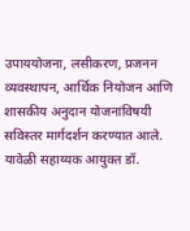उपाययोजना, लसीकरण, प्रजनन व्यवस्थापन, आर्थिक नियोजन आणि शासकीय अनुदान योजनांविषयी सविस्तर मार्गदर्शन करण्यात आले. यावेळी सहाय्यक आयुक्त डॉ.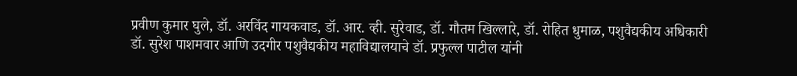प्रवीण कुमार घुले, डॉ. अरविंद गायकवाड, डॉ. आर. व्ही. सुरेवाड, डॉ. गौतम खिल्लारे, डॉ. रोहित धुमाळ, पशुवैद्यकीय अधिकारी डॉ. सुरेश पाशमवार आणि उदगीर पशुवैद्यकीय महाविद्यालयाचे डॉ. प्रफुल्ल पाटील यांनी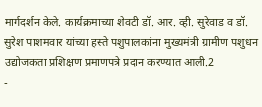मार्गदर्शन केले. कार्यक्रमाच्या शेवटी डॉ. आर. व्ही. सुरेवाड व डॉ. सुरेश पाशमवार यांच्या हस्ते पशुपालकांना मुख्यमंत्री ग्रामीण पशुधन उद्योजकता प्रशिक्षण प्रमाणपत्रे प्रदान करण्यात आली.2
-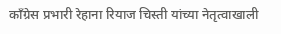काँग्रेस प्रभारी रेहाना रियाज चिस्ती यांच्या नेतृत्वाखाली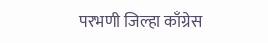परभणी जिल्हा काँग्रेस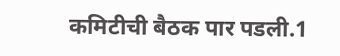कमिटीची बैठक पार पडली.1